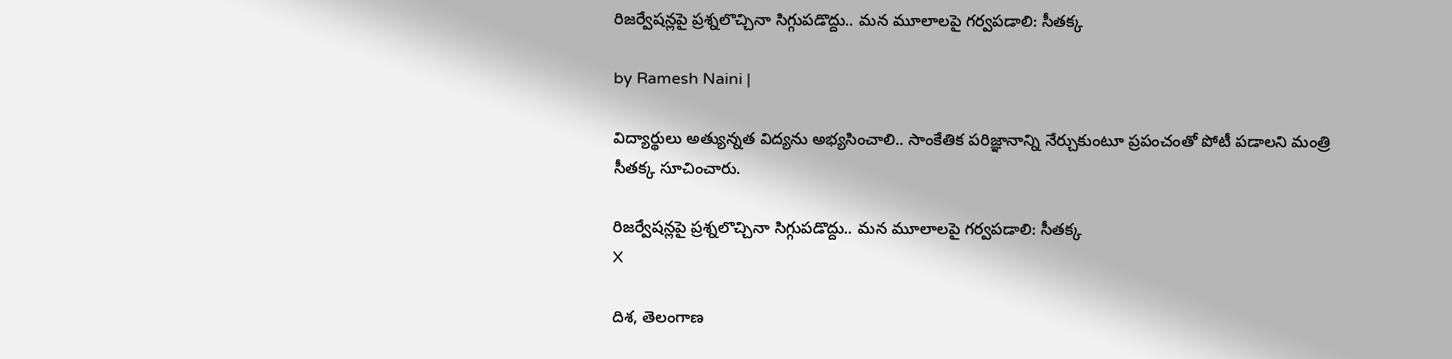రిజర్వేషన్లపై ప్రశ్నలొచ్చినా సిగ్గుపడొద్దు.. మన మూలాలపై గర్వపడాలి: సీతక్క

by Ramesh Naini |

విద్యార్థులు అత్యున్నత విద్యను అభ్యసించాలి.. సాంకేతిక పరిజ్ఞానాన్ని నేర్చుకుంటూ ప్రపంచంతో పోటీ పడాలని మంత్రి సీతక్క సూచించారు.

రిజర్వేషన్లపై ప్రశ్నలొచ్చినా సిగ్గుపడొద్దు.. మన మూలాలపై గర్వపడాలి: సీతక్క
X

దిశ, తెలంగాణ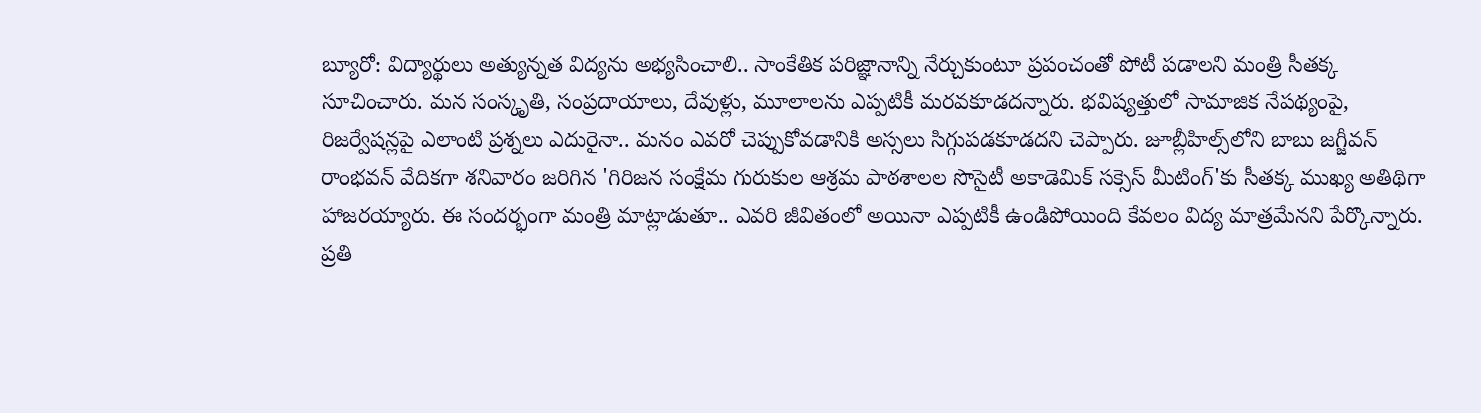బ్యూరో: విద్యార్థులు అత్యున్నత విద్యను అభ్యసించాలి.. సాంకేతిక పరిజ్ఞానాన్ని నేర్చుకుంటూ ప్రపంచంతో పోటీ పడాలని మంత్రి సీతక్క సూచించారు. మన సంస్కృతి, సంప్రదాయాలు, దేవుళ్లు, మూలాలను ఎప్పటికీ మరవకూడదన్నారు. భవిష్యత్తులో సామాజిక నేపథ్యంపై, రిజర్వేషన్లపై ఎలాంటి ప్రశ్నలు ఎదురైనా.. మనం ఎవరో చెప్పుకోవడానికి అస్సలు సిగ్గుపడకూడదని చెప్పారు. జూబ్లీహిల్స్‌లోని బాబు జగ్జీవన్ రాంభవన్ వేదికగా శనివారం జరిగిన 'గిరిజన సంక్షేమ గురుకుల ఆశ్రమ పాఠశాలల సొసైటీ అకాడెమిక్ సక్సెస్ మీటింగ్'కు సీతక్క ముఖ్య అతిథిగా హాజరయ్యారు. ఈ సందర్భంగా మంత్రి మాట్లాడుతూ.. ఎవరి జీవితంలో అయినా ఎప్పటికీ ఉండిపోయింది కేవలం విద్య మాత్రమేనని పేర్కొన్నారు. ప్రతి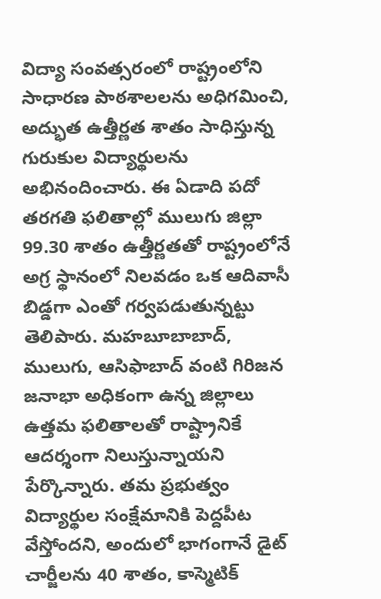విద్యా సంవత్సరంలో రాష్ట్రంలోని సాధారణ పాఠశాలలను అధిగమించి, అద్భుత ఉత్తీర్ణత శాతం సాధిస్తున్న గురుకుల విద్యార్థులను అభినందించారు. ఈ ఏడాది పదో తరగతి ఫలితాల్లో ములుగు జిల్లా 99.30 శాతం ఉత్తీర్ణతతో రాష్ట్రంలోనే అగ్ర స్థానంలో నిలవడం ఒక ఆదివాసీ బిడ్డగా ఎంతో గర్వపడుతున్నట్టు తెలిపారు. మహబూబాబాద్, ములుగు, ఆసిఫాబాద్ వంటి గిరిజన జనాభా అధికంగా ఉన్న జిల్లాలు ఉత్తమ ఫలితాలతో రాష్ట్రానికే ఆదర్శంగా నిలుస్తున్నాయని పేర్కొన్నారు. తమ ప్రభుత్వం విద్యార్థుల సంక్షేమానికి పెద్దపీట వేస్తోందని, అందులో భాగంగానే డైట్ చార్జీలను 40 శాతం, కాస్మెటిక్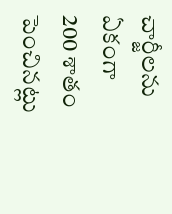చార్జీలను ఏకంగా 200 శాతం పెంచినట్లు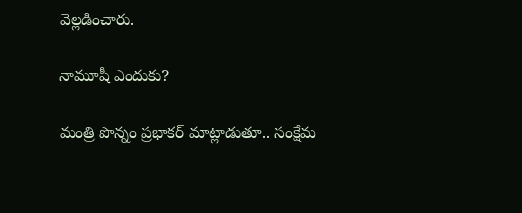వెల్లడించారు.

నామూషీ ఎందుకు?

మంత్రి పొన్నం ప్రభాకర్ మాట్లాడుతూ.. సంక్షేమ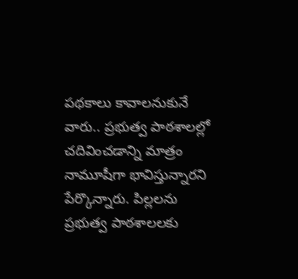పథకాలు కావాలనుకునే వారు.. ప్రభుత్వ పాఠశాలల్లో చదివించడాన్ని మాత్రం నామూషీగా భావిస్తున్నారని పేర్కొన్నారు. పిల్లలను ప్రభుత్వ పాఠశాలలకు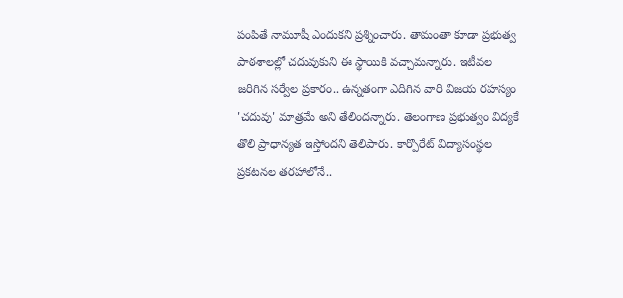పంపితే నామూషీ ఎందుకని ప్రశ్నించారు. తామంతా కూడా ప్రభుత్వ పాఠశాలల్లో చదువుకుని ఈ స్థాయికి వచ్చామన్నారు. ఇటీవల జరిగిన సర్వేల ప్రకారం.. ఉన్నతంగా ఎదిగిన వారి విజయ రహస్యం 'చదువు' మాత్రమే అని తేలిందన్నారు. తెలంగాణ ప్రభుత్వం విద్యకే తొలి ప్రాధాన్యత ఇస్తోందని తెలిపారు. కార్పొరేట్ విద్యాసంస్థల ప్రకటనల తరహాలోనే..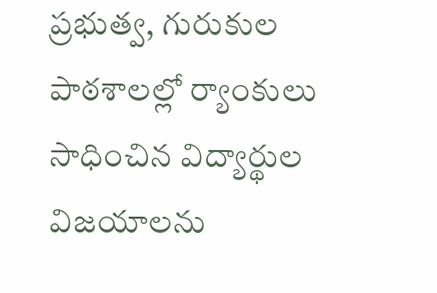ప్రభుత్వ, గురుకుల పాఠశాలల్లో ర్యాంకులు సాధించిన విద్యార్థుల విజయాలను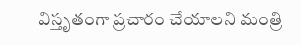విస్తృతంగా ప్రచారం చేయాలని మంత్రి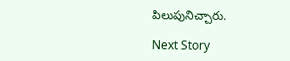పిలుపునిచ్చారు.

Next Story